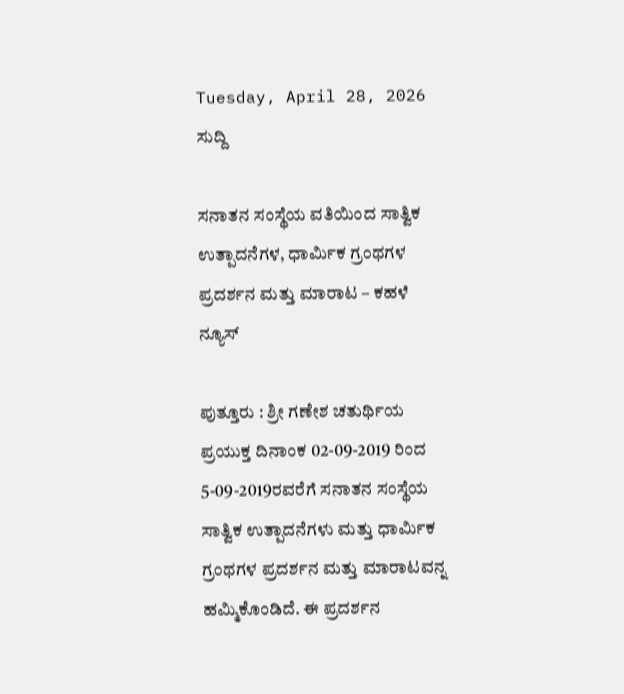Tuesday, April 28, 2026
ಸುದ್ದಿ

ಸನಾತನ ಸಂಸ್ಥೆಯ ವತಿಯಿಂದ ಸಾತ್ವಿಕ ಉತ್ಪಾದನೆಗಳ, ಧಾರ್ಮಿಕ ಗ್ರಂಥಗಳ ಪ್ರದರ್ಶನ ಮತ್ತು ಮಾರಾಟ – ಕಹಳೆ ನ್ಯೂಸ್

ಪುತ್ತೂರು : ಶ್ರೀ ಗಣೇಶ ಚತುರ್ಥಿಯ ಪ್ರಯುಕ್ತ ದಿನಾಂಕ 02-09-2019 ರಿಂದ 5-09-2019ರವರೆಗೆ ಸನಾತನ ಸಂಸ್ಥೆಯ ಸಾತ್ವಿಕ ಉತ್ಪಾದನೆಗಳು ಮತ್ತು ಧಾರ್ಮಿಕ ಗ್ರಂಥಗಳ ಪ್ರದರ್ಶನ ಮತ್ತು ಮಾರಾಟವನ್ನ ಹಮ್ಮಿಕೊಂಡಿದೆ. ಈ ಪ್ರದರ್ಶನ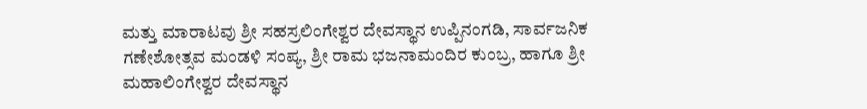ಮತ್ತು ಮಾರಾಟವು ಶ್ರೀ ಸಹಸ್ರಲಿಂಗೇಶ್ವರ ದೇವಸ್ಥಾನ ಉಪ್ಪಿನಂಗಡಿ, ಸಾರ್ವಜನಿಕ ಗಣೇಶೋತ್ಸವ ಮಂಡಳಿ ಸಂಪ್ಯ, ಶ್ರೀ ರಾಮ ಭಜನಾಮಂದಿರ ಕುಂಬ್ರ, ಹಾಗೂ ಶ್ರೀ ಮಹಾಲಿಂಗೇಶ್ವರ ದೇವಸ್ಥಾನ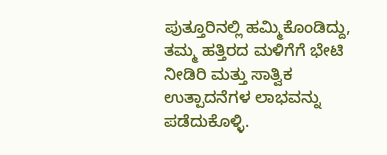ಪುತ್ತೂರಿನಲ್ಲಿ ಹಮ್ಮಿಕೊಂಡಿದ್ದು, ತಮ್ಮ ಹತ್ತಿರದ ಮಳಿಗೆಗೆ ಭೇಟಿ ನೀಡಿರಿ ಮತ್ತು ಸಾತ್ವಿಕ ಉತ್ಪಾದನೆಗಳ ಲಾಭವನ್ನು ಪಡೆದುಕೊಳ್ಳಿ.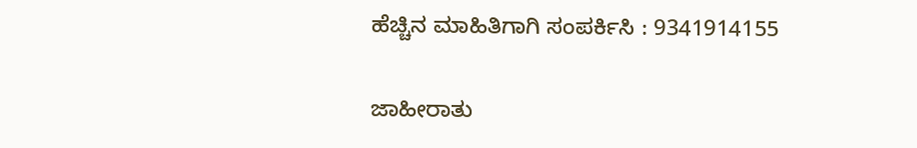ಹೆಚ್ಚಿನ ಮಾಹಿತಿಗಾಗಿ ಸಂಪರ್ಕಿಸಿ : 9341914155

ಜಾಹೀರಾತು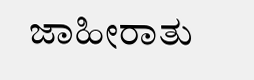ಜಾಹೀರಾತು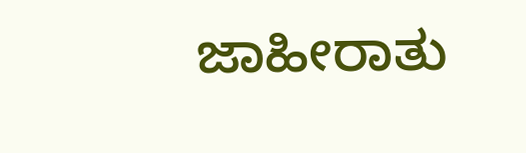ಜಾಹೀರಾತು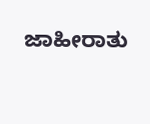ಜಾಹೀರಾತು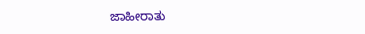ಜಾಹೀರಾತು